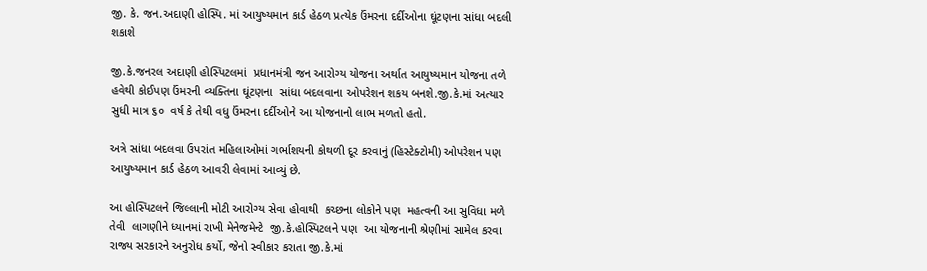જી. કે. જન.અદાણી હોસ્પિ. માં આયુષ્યમાન કાર્ડ હેઠળ પ્રત્યેક ઉંમરના દર્દીઓના ઘૂંટણના સાંધા બદલી શકાશે

જી.કે.જનરલ અદાણી હોસ્પિટલમાં  પ્રધાનમંત્રી જન આરોગ્ય યોજના અર્થાત આયુષ્યમાન યોજના તળે હવેથી કોઈપણ ઉંમરની વ્યક્તિના ઘૂંટણના  સાંધા બદલવાના ઓપરેશન શકય બનશે.જી.કે.માં અત્યાર સુધી માત્ર ૬૦  વર્ષ કે તેથી વધુ ઉંમરના દર્દીઓને આ યોજનાનો લાભ મળતો હતો.

અત્રે સાંધા બદલવા ઉપરાંત મહિલાઓમાં ગર્ભાશયની કોથળી દૂર કરવાનું (હિસ્ટેક્ટોમી) ઓપરેશન પણ આયુષ્યમાન કાર્ડ હેઠળ આવરી લેવામાં આવ્યું છે.

આ હોસ્પિટલને જિલ્લાની મોટી આરોગ્ય સેવા હોવાથી  કચ્છના લોકોને પણ  મહત્વની આ સુવિધા મળે તેવી  લાગણીને ધ્યાનમાં રાખી મેનેજમેન્ટે  જી.કે.હોસ્પિટલને પણ  આ યોજનાની શ્રેણીમાં સામેલ કરવા રાજ્ય સરકારને અનુરોધ કર્યો, જેનો સ્વીકાર કરાતા જી.કે.માં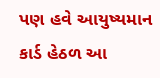પણ હવે આયુષ્યમાન કાર્ડ હેઠળ આ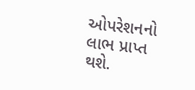ઓપરેશનનો લાભ પ્રાપ્ત થશે.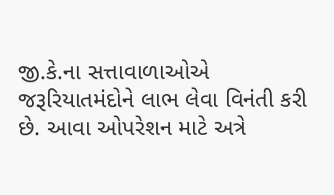જી.કે.ના સત્તાવાળાઓએ જરૂરિયાતમંદોને લાભ લેવા વિનંતી કરી છે. આવા ઓપરેશન માટે અત્રે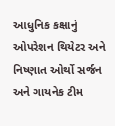આધુનિક કક્ષાનું ઓપરેશન થિયેટર અને નિષ્ણાત ઓર્થો સર્જન અને ગાયનેક ટીમ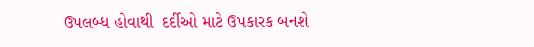ઉપલબ્ધ હોવાથી  દર્દીઓ માટે ઉપકારક બનશે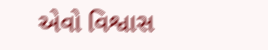એવો વિશ્વાસ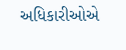અધિકારીઓએ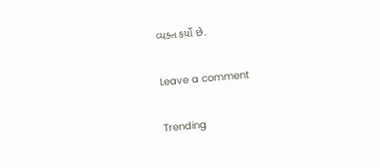વ્યક્ત કર્યો છે.

Leave a comment

Trending